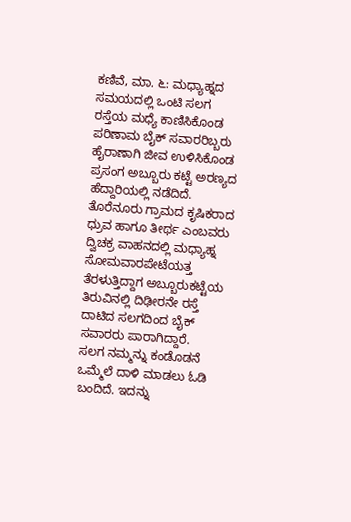ಕಣಿವೆ, ಮಾ. ೬: ಮಧ್ಯಾಹ್ನದ ಸಮಯದಲ್ಲಿ ಒಂಟಿ ಸಲಗ ರಸ್ತೆಯ ಮಧ್ಯೆ ಕಾಣಿಸಿಕೊಂಡ ಪರಿಣಾಮ ಬೈಕ್ ಸವಾರರಿಬ್ಬರು ಹೈರಾಣಾಗಿ ಜೀವ ಉಳಿಸಿಕೊಂಡ ಪ್ರಸಂಗ ಅಬ್ಬೂರು ಕಟ್ಟೆ ಅರಣ್ಯದ ಹೆದ್ದಾರಿಯಲ್ಲಿ ನಡೆದಿದೆ.
ತೊರೆನೂರು ಗ್ರಾಮದ ಕೃಷಿಕರಾದ ಧ್ರುವ ಹಾಗೂ ತೀರ್ಥ ಎಂಬವರು ದ್ವಿಚಕ್ರ ವಾಹನದಲ್ಲಿ ಮಧ್ಯಾಹ್ನ ಸೋಮವಾರಪೇಟೆಯತ್ತ ತೆರಳುತ್ತಿದ್ದಾಗ ಅಬ್ಬೂರುಕಟ್ಟೆಯ ತಿರುವಿನಲ್ಲಿ ದಿಢೀರನೇ ರಸ್ತೆ ದಾಟಿದ ಸಲಗದಿಂದ ಬೈಕ್ ಸವಾರರು ಪಾರಾಗಿದ್ದಾರೆ.
ಸಲಗ ನಮ್ಮನ್ನು ಕಂಡೊಡನೆ ಒಮ್ಮೆಲೆ ದಾಳಿ ಮಾಡಲು ಓಡಿ ಬಂದಿದೆ. ಇದನ್ನು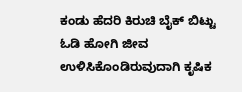ಕಂಡು ಹೆದರಿ ಕಿರುಚಿ ಬೈಕ್ ಬಿಟ್ಟು ಓಡಿ ಹೋಗಿ ಜೀವ ಉಳಿಸಿಕೊಂಡಿರುವುದಾಗಿ ಕೃಷಿಕ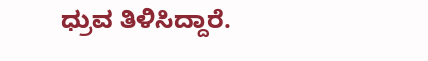ಧ್ರುವ ತಿಳಿಸಿದ್ದಾರೆ.